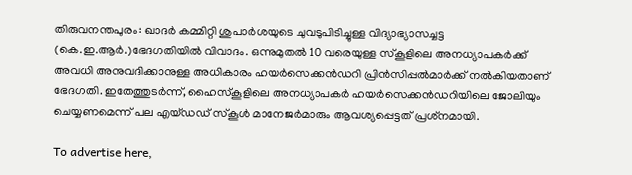തിരുവനന്തപുരം: ഖാദര്‍ കമ്മിറ്റി ശുപാര്‍ശയുടെ ചുവടുപിടിച്ചുള്ള വിദ്യാഭ്യാസച്ചട്ട (കെ.ഇ.ആര്‍.)ഭേദഗതിയില്‍ വിവാദം. ഒന്നുമുതല്‍ 10 വരെയുള്ള സ്‌കൂളിലെ അനധ്യാപകര്‍ക്ക് അവധി അനുവദിക്കാനുള്ള അധികാരം ഹയര്‍സെക്കന്‍ഡറി പ്രിന്‍സിപ്പല്‍മാര്‍ക്ക് നല്‍കിയതാണ് ഭേദഗതി. ഇതേത്തുടര്‍ന്ന്, ഹൈസ്‌കൂളിലെ അനധ്യാപകര്‍ ഹയര്‍സെക്കന്‍ഡറിയിലെ ജോലിയും ചെയ്യണമെന്ന് പല എയ്ഡഡ് സ്‌കൂള്‍ മാനേജര്‍മാരും ആവശ്യപ്പെട്ടത് പ്രശ്‌നമായി.

To advertise here,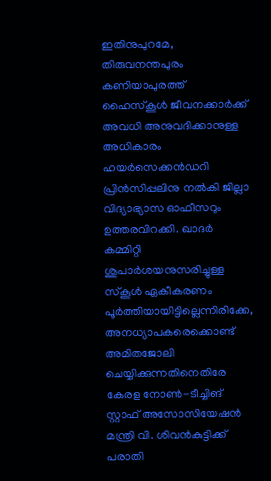ഇതിനുപുറമേ, തിരുവനന്തപുരം കണിയാപുരത്ത് ഹൈസ്‌കൂള്‍ ജീവനക്കാര്‍ക്ക് അവധി അനുവദിക്കാനുള്ള അധികാരം ഹയര്‍സെക്കന്‍ഡറി പ്രിന്‍സിപ്പലിനു നല്‍കി ജില്ലാ വിദ്യാഭ്യാസ ഓഫീസറും ഉത്തരവിറക്കി. ഖാദര്‍ കമ്മിറ്റി ശുപാര്‍ശയനുസരിച്ചുള്ള സ്‌കൂള്‍ ഏകീകരണം പൂര്‍ത്തിയായിട്ടില്ലെന്നിരിക്കേ, അനധ്യാപകരെക്കൊണ്ട് അമിതജോലി ചെയ്യിക്കുന്നതിനെതിരേ കേരള നോണ്‍-ടീച്ചിങ് സ്റ്റാഫ് അസോസിയേഷന്‍ മന്ത്രി വി. ശിവന്‍കുട്ടിക്ക് പരാതി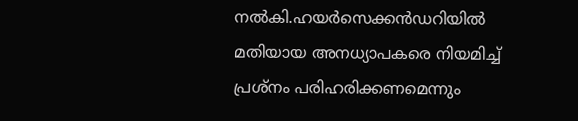നല്‍കി.ഹയര്‍സെക്കന്‍ഡറിയില്‍ മതിയായ അനധ്യാപകരെ നിയമിച്ച് പ്രശ്‌നം പരിഹരിക്കണമെന്നും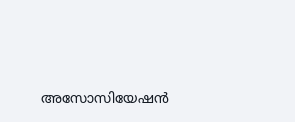അസോസിയേഷന്‍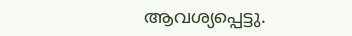ആവശ്യപ്പെട്ടു.